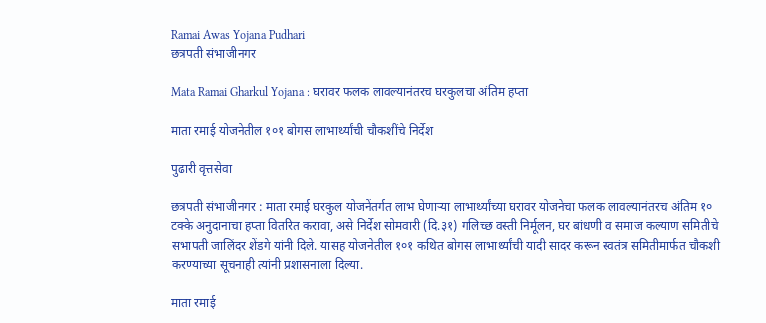Ramai Awas Yojana Pudhari
छत्रपती संभाजीनगर

Mata Ramai Gharkul Yojana : घरावर फलक लावल्यानंतरच घरकुलचा अंतिम हप्ता

माता रमाई योजनेतील १०१ बोगस लाभार्थ्यांची चौकशींचे निर्देश

पुढारी वृत्तसेवा

छत्रपती संभाजीनगर : माता रमाई घरकुल योजनेंतर्गत लाभ घेणाऱ्या लाभार्थ्यांच्या घरावर योजनेचा फलक लावल्यानंतरच अंतिम १० टक्के अनुदानाचा हप्ता वितरित करावा, असे निर्देश सोमवारी (दि.३१) गलिच्छ वस्ती निर्मूलन, घर बांधणी व समाज कल्याण समितीचे सभापती जालिंदर शेंडगे यांनी दिले. यासह योजनेतील १०१ कथित बोगस लाभार्थ्यांची यादी सादर करून स्वतंत्र समितीमार्फत चौकशी करण्याच्या सूचनाही त्यांनी प्रशासनाला दिल्या.

माता रमाई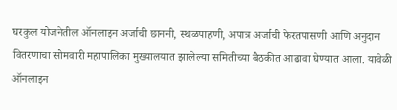घरकुल योजनेतील ऑनलाइन अर्जाची छाननी, स्थळपाहणी, अपात्र अर्जाची फेरतपासणी आणि अनुदान वितरणाचा सोमवारी महापालिका मुख्यालयात झालेल्या समितीच्या बैठकीत आढावा घेण्यात आला. यावेळी ऑनलाइन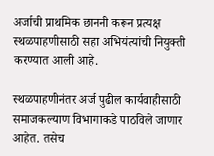अर्जाची प्राथमिक छाननी करून प्रत्यक्ष स्थळपाहणीसाठी सहा अभियंत्यांची नियुक्ती करण्यात आली आहे.

स्थळपाहणीनंतर अर्ज पुढील कार्यवाहीसाठी समाजकल्याण विभागाकडे पाठविले जाणार आहेत. तसेच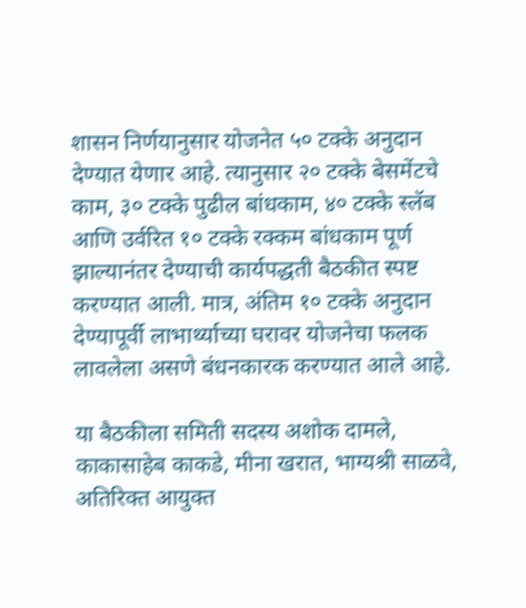शासन निर्णयानुसार योजनेत ५० टक्के अनुदान देण्यात येणार आहे. त्यानुसार २० टक्के बेसमेंटचे काम, ३० टक्के पुढील बांधकाम, ४० टक्के स्लॅब आणि उर्वरित १० टक्के रक्कम बांधकाम पूर्ण झाल्यानंतर देण्याची कार्यपद्धती बैठकीत स्पष्ट करण्यात आली. मात्र, अंतिम १० टक्के अनुदान देण्यापूर्वी लाभार्थ्याच्या घरावर योजनेचा फलक लावलेला असणे बंधनकारक करण्यात आले आहे.

या बैठकीला समिती सदस्य अशोक दामले, काकासाहेब काकडे, मीना खरात, भाग्यश्री साळवे, अतिरिक्त आयुक्त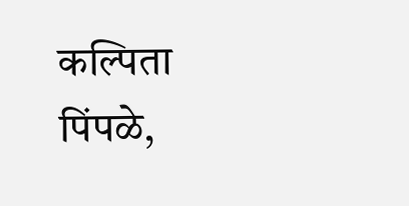कल्पिता पिंपळे,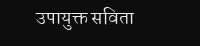उपायुक्त सविता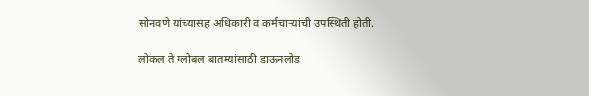सोनवणे यांच्यासह अधिकारी व कर्मचाऱ्यांची उपस्थिती होती.

लोकल ते ग्लोबल बातम्यांसाठी डाऊनलोड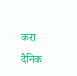करा दैनिक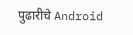पुढारीचे Android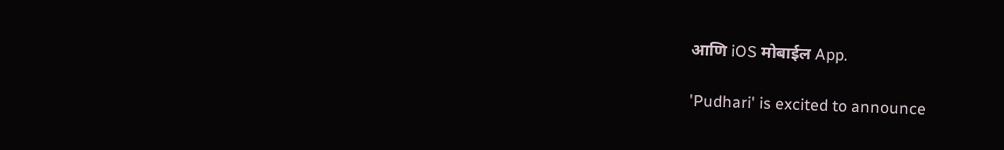आणि iOS मोबाईल App.

'Pudhari' is excited to announce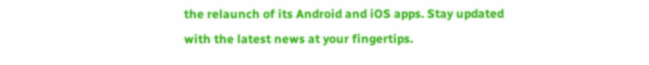the relaunch of its Android and iOS apps. Stay updated with the latest news at your fingertips.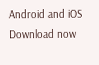Android and iOS Download now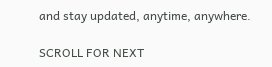and stay updated, anytime, anywhere.

SCROLL FOR NEXT